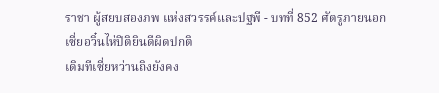ราชา ผู้สยบสองภพ แห่งสวรรค์และปฐพี - บทที่ 852 ศัตรูภายนอก
เซี่ยอวิ๋นไห่ปิติยินดีผิดปกติ
เดิมทีเซี่ยหว่านถิงยังคง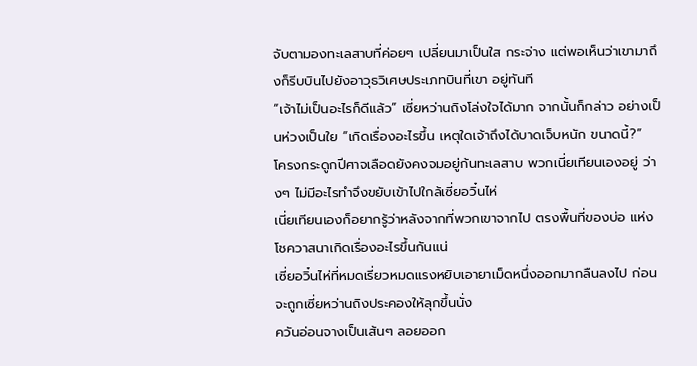จับตามองทะเลสาบที่ค่อยๆ เปลี่ยนมาเป็นใส กระจ่าง แต่พอเห็นว่าเขามาถึงก็รีบบินไปยังอาวุธวิเศษประเภทบินที่เขา อยู่ทันที
“เจ้าไม่เป็นอะไรก็ดีแล้ว” เซี่ยหว่านถิงโล่งใจได้มาก จากนั้นก็กล่าว อย่างเป็นห่วงเป็นใย “เกิดเรื่องอะไรขึ้น เหตุใดเจ้าถึงได้บาดเจ็บหนัก ขนาดนี้?”
โครงกระดูกปีศาจเลือดยังคงจมอยู่ก้นทะเลสาบ พวกเนี่ยเทียนเองอยู่ ว่างๆ ไม่มีอะไรทำจึงขยับเข้าไปใกล้เซี่ยอวิ๋นไห่
เนี่ยเทียนเองก็อยากรู้ว่าหลังจากที่พวกเขาจากไป ตรงพื้นที่ของบ่อ แห่งโชควาสนาเกิดเรื่องอะไรขึ้นกันแน่
เซี่ยอวิ๋นไห่ที่หมดเรี่ยวหมดแรงหยิบเอายาเม็ดหนึ่งออกมากลืนลงไป ก่อนจะถูกเซี่ยหว่านถิงประคองให้ลุกขึ้นนั่ง
ควันอ่อนจางเป็นเส้นๆ ลอยออก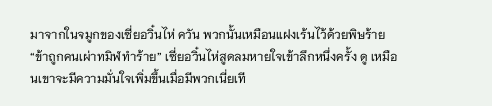มาจากในจมูกของเซี่ยอวิ๋นไห่ ควัน พวกนั้นเหมือนแฝงเร้นไว้ด้วยพิษร้าย
“ข้าถูกคนเผ่าทมิฬทำร้าย” เซี่ยอวิ๋นไห่สูดลมหายใจเข้าลึกหนึ่งครั้ง ดู เหมือนเขาจะมีความมั่นใจเพิ่มขึ้นเมื่อมีพวกเนี่ยเที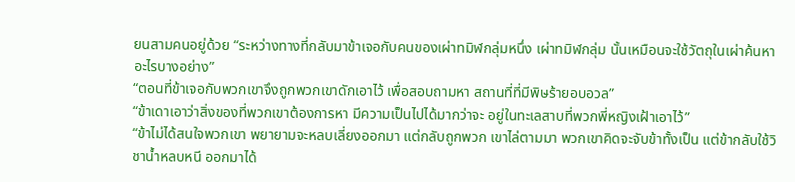ยนสามคนอยู่ด้วย “ระหว่างทางที่กลับมาข้าเจอกับคนของเผ่าทมิฬกลุ่มหนึ่ง เผ่าทมิฬกลุ่ม นั้นเหมือนจะใช้วัตถุในเผ่าค้นหาอะไรบางอย่าง”
“ตอนที่ข้าเจอกับพวกเขาจึงถูกพวกเขาดักเอาไว้ เพื่อสอบถามหา สถานที่ที่มีพิษร้ายอบอวล”
“ข้าเดาเอาว่าสิ่งของที่พวกเขาต้องการหา มีความเป็นไปได้มากว่าจะ อยู่ในทะเลสาบที่พวกพี่หญิงเฝ้าเอาไว้”
“ข้าไม่ได้สนใจพวกเขา พยายามจะหลบเลี่ยงออกมา แต่กลับถูกพวก เขาไล่ตามมา พวกเขาคิดจะจับข้าทั้งเป็น แต่ข้ากลับใช้วิชาน้ำหลบหนี ออกมาได้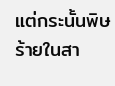แต่กระนั้นพิษร้ายในสา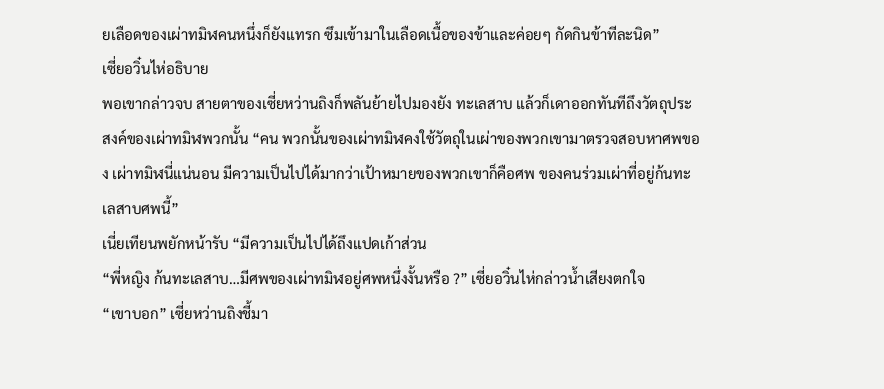ยเลือดของเผ่าทมิฬคนหนึ่งก็ยังแทรก ซึมเข้ามาในเลือดเนื้อของข้าและค่อยๆ กัดกินข้าทีละนิด”
เซี่ยอวิ๋นไห่อธิบาย
พอเขากล่าวจบ สายตาของเซี่ยหว่านถิงก็พลันย้ายไปมองยัง ทะเลสาบ แล้วก็เดาออกทันทีถึงวัตถุประสงค์ของเผ่าทมิฬพวกนั้น “คน พวกนั้นของเผ่าทมิฬคงใช้วัตถุในเผ่าของพวกเขามาตรวจสอบหาศพของ เผ่าทมิฬนี่แน่นอน มีความเป็นไปได้มากว่าเป้าหมายของพวกเขาก็คือศพ ของคนร่วมเผ่าที่อยู่ก้นทะเลสาบศพนี้”
เนี่ยเทียนพยักหน้ารับ “มีความเป็นไปได้ถึงแปดเก้าส่วน
“พี่หญิง ก้นทะเลสาบ…มีศพของเผ่าทมิฬอยู่ศพหนึ่งงั้นหรือ ?” เซี่ยอวิ๋นไห่กล่าวน้ำเสียงตกใจ
“เขาบอก” เซี่ยหว่านถิงชี้มา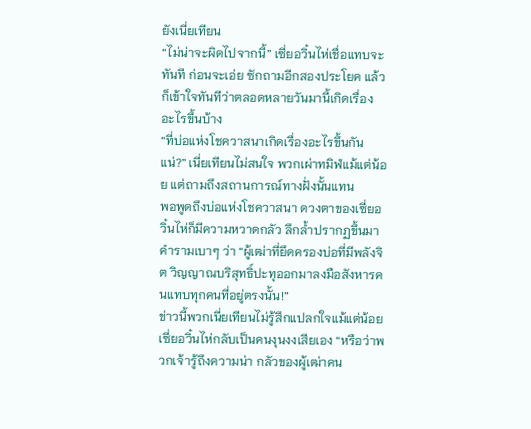ยังเนี่ยเทียน
“ไม่น่าจะผิดไปจากนี้” เซี่ยอวิ๋นไห่เชื่อแทบจะทันที ก่อนจะเอ่ย ซักถามอีกสองประโยค แล้วก็เข้าใจทันทีว่าตลอดหลายวันมานี้เกิดเรื่อง อะไรขึ้นบ้าง
“ที่บ่อแห่งโชควาสนาเกิดเรื่องอะไรขึ้นกันแน่?” เนี่ยเทียนไม่สนใจ พวกเผ่าทมิฬแม้แต่น้อย แต่ถามถึงสถานการณ์ทางฝั่งนั้นแทน
พอพูดถึงบ่อแห่งโชควาสนา ดวงตาของเซี่ยอวิ๋นไห่ก็มีความหวาดกลัว ลึกล้ำปรากฏขึ้นมา คำรามเบาๆ ว่า “ผู้เฒ่าที่ยึดครองบ่อที่มีพลังจิต วิญญาณบริสุทธิ์ปะทุออกมาลงมือสังหารคนแทบทุกคนที่อยู่ตรงนั้น!”
ข่าวนี้พวกเนี่ยเทียนไม่รู้สึกแปลกใจแม้แต่น้อย
เซี่ยอวิ๋นไห่กลับเป็นคนงุนงงเสียเอง “หรือว่าพวกเจ้ารู้ถึงความน่า กลัวของผู้เฒ่าคน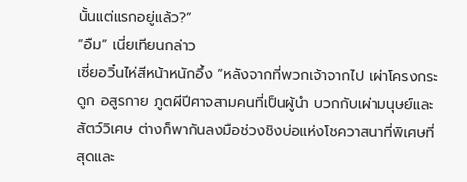นั้นแต่แรกอยู่แล้ว?”
“อืม” เนี่ยเทียนกล่าว
เซี่ยอวิ๋นไห่สีหน้าหนักอึ้ง “หลังจากที่พวกเจ้าจากไป เผ่าโครงกระดูก อสูรกาย ภูตผีปีศาจสามคนที่เป็นผู้นำ บวกกับเผ่ามนุษย์และสัตว์วิเศษ ต่างก็พากันลงมือช่วงชิงบ่อแห่งโชควาสนาที่พิเศษที่สุดและ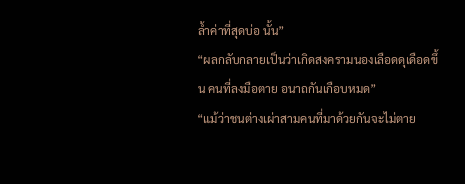ล้ำค่าที่สุดบ่อ นั้น”
“ผลกลับกลายเป็นว่าเกิดสงครามนองเลือดดุเดือดขึ้น คนที่ลงมือตาย อนาถกันเกือบหมด”
“แม้ว่าชนต่างเผ่าสามคนที่มาด้วยกันจะไม่ตาย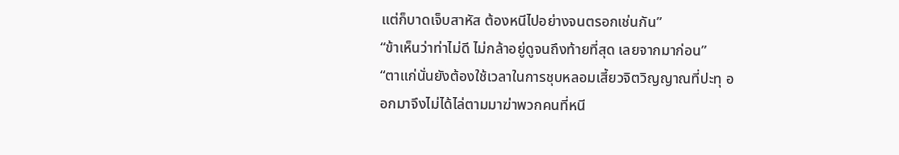แต่ก็บาดเจ็บสาหัส ต้องหนีไปอย่างจนตรอกเช่นกัน”
“ข้าเห็นว่าท่าไม่ดี ไม่กล้าอยู่ดูจนถึงท้ายที่สุด เลยจากมาก่อน”
“ตาแก่นั่นยังต้องใช้เวลาในการชุบหลอมเสี้ยวจิตวิญญาณที่ปะทุ ออกมาจึงไม่ได้ไล่ตามมาฆ่าพวกคนที่หนี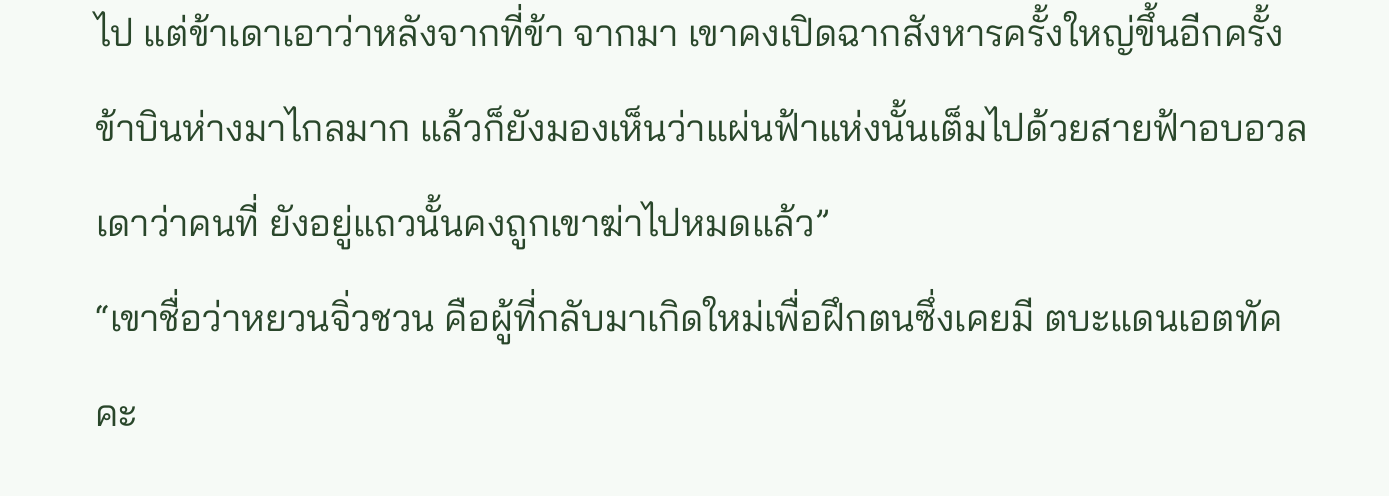ไป แต่ข้าเดาเอาว่าหลังจากที่ข้า จากมา เขาคงเปิดฉากสังหารครั้งใหญ่ขึ้นอีกครั้ง ข้าบินห่างมาไกลมาก แล้วก็ยังมองเห็นว่าแผ่นฟ้าแห่งนั้นเต็มไปด้วยสายฟ้าอบอวล เดาว่าคนที่ ยังอยู่แถวนั้นคงถูกเขาฆ่าไปหมดแล้ว”
“เขาชื่อว่าหยวนจิ่วชวน คือผู้ที่กลับมาเกิดใหม่เพื่อฝึกตนซึ่งเคยมี ตบะแดนเอตทัคคะ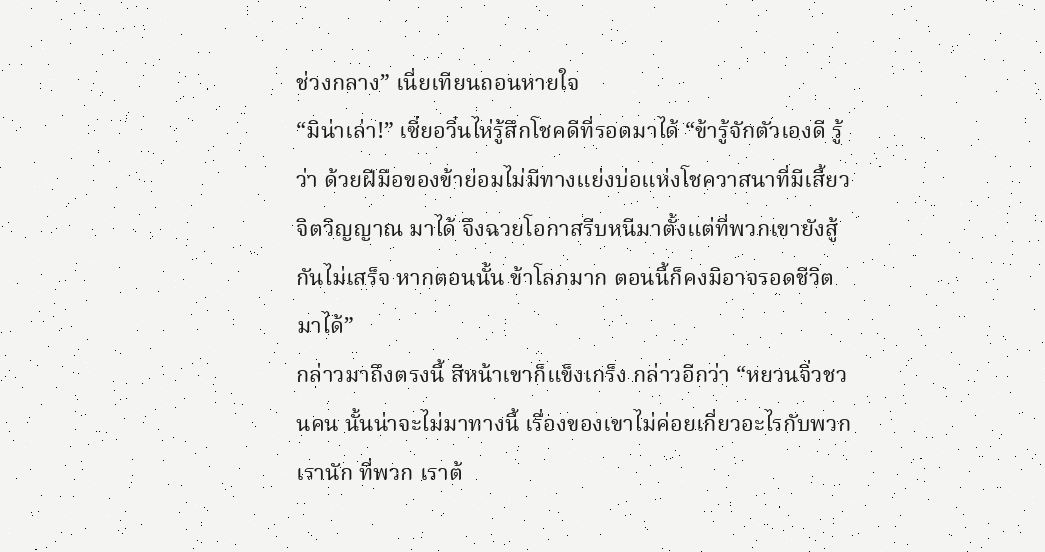ช่วงกลาง” เนี่ยเทียนถอนหายใจ
“มิน่าเล่า!” เซี่ยอวิ๋นไห่รู้สึกโชคดีที่รอดมาได้ “ข้ารู้จักตัวเองดี รู้ว่า ด้วยฝีมือของข้าย่อมไม่มีทางแย่งบ่อแห่งโชควาสนาที่มีเสี้ยวจิตวิญญาณ มาได้ จึงฉวยโอกาสรีบหนีมาตั้งแต่ที่พวกเขายังสู้กันไม่เสร็จ หากตอนนั้น ข้าโลภมาก ตอนนี้ก็คงมิอาจรอดชีวิตมาได้”
กล่าวมาถึงตรงนี้ สีหน้าเขาก็แข็งเกร็ง กล่าวอีกว่า “หยวนจิ่วชวนคน นั้นน่าจะไม่มาทางนี้ เรื่องของเขาไม่ค่อยเกี่ยวอะไรกับพวกเรานัก ที่พวก เราต้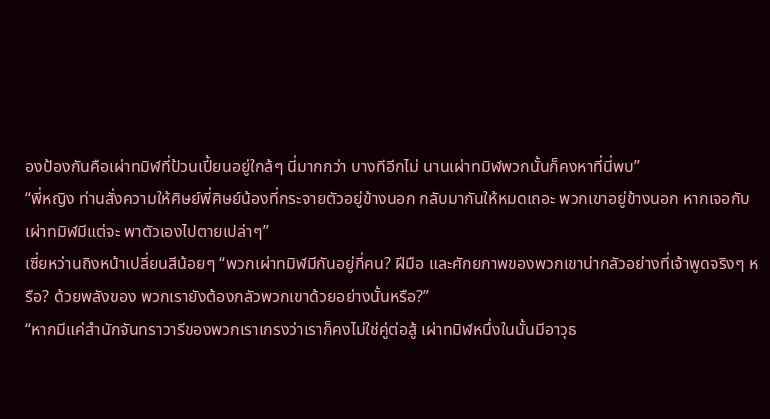องป้องกันคือเผ่าทมิฬที่ป้วนเปี้ยนอยู่ใกล้ๆ นี่มากกว่า บางทีอีกไม่ นานเผ่าทมิฬพวกนั้นก็คงหาที่นี่พบ”
“พี่หญิง ท่านสั่งความให้ศิษย์พี่ศิษย์น้องที่กระจายตัวอยู่ข้างนอก กลับมากันให้หมดเถอะ พวกเขาอยู่ข้างนอก หากเจอกับเผ่าทมิฬมีแต่จะ พาตัวเองไปตายเปล่าๆ”
เซี่ยหว่านถิงหน้าเปลี่ยนสีน้อยๆ “พวกเผ่าทมิฬมีกันอยู่กี่คน? ฝีมือ และศักยภาพของพวกเขาน่ากลัวอย่างที่เจ้าพูดจริงๆ หรือ? ด้วยพลังของ พวกเรายังต้องกลัวพวกเขาด้วยอย่างนั้นหรือ?”
“หากมีแค่สำนักจันทราวารีของพวกเราเกรงว่าเราก็คงไม่ใช่คู่ต่อสู้ เผ่าทมิฬหนึ่งในนั้นมีอาวุธ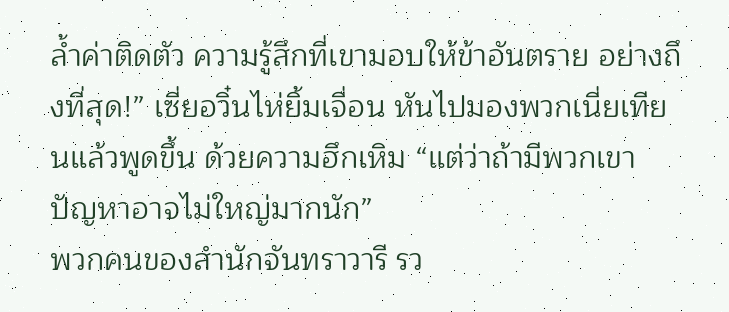ล้ำค่าติดตัว ความรู้สึกที่เขามอบให้ข้าอันตราย อย่างถึงที่สุด!” เซี่ยอวิ๋นไห่ยิ้มเจื่อน หันไปมองพวกเนี่ยเทียนแล้วพูดขึ้น ด้วยความฮึกเหิม “แต่ว่าถ้ามีพวกเขา ปัญหาอาจไม่ใหญ่มากนัก”
พวกคนของสำนักจันทราวารี รว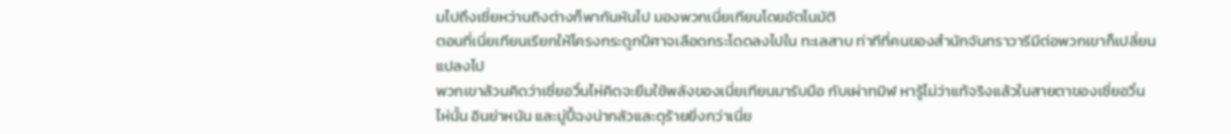มไปถึงเซี่ยหว่านถิงต่างก็พากันหันไป มองพวกเนี่ยเทียนโดยอัตโนมัติ
ตอนที่เนี่ยเทียนเรียกให้โครงกระดูกปีศาจเลือดกระโดดลงไปใน ทะเลสาบ ท่าทีที่คนของสำนักจันทราวารีมีต่อพวกเขาก็เปลี่ยนแปลงไป
พวกเขาล้วนคิดว่าเซี่ยอวิ๋นไห่คิดจะยืมใช้พลังของเนี่ยเทียนมารับมือ กับเผ่าทมิฬ หารู้ไม่ว่าแท้จริงแล้วในสายตาของเซี่ยอวิ๋นไห่นั้น อินย่าหนัน และมู่ปี้ฉงน่ากลัวและดุร้ายยิ่งกว่าเนี่ย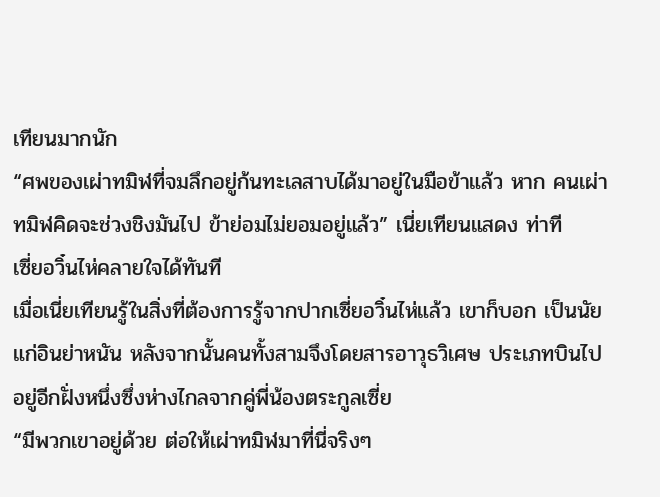เทียนมากนัก
“ศพของเผ่าทมิฬที่จมลึกอยู่ก้นทะเลสาบได้มาอยู่ในมือข้าแล้ว หาก คนเผ่าทมิฬคิดจะช่วงชิงมันไป ข้าย่อมไม่ยอมอยู่แล้ว” เนี่ยเทียนแสดง ท่าที
เซี่ยอวิ๋นไห่คลายใจได้ทันที
เมื่อเนี่ยเทียนรู้ในสิ่งที่ต้องการรู้จากปากเซี่ยอวิ๋นไห่แล้ว เขาก็บอก เป็นนัยแก่อินย่าหนัน หลังจากนั้นคนทั้งสามจึงโดยสารอาวุธวิเศษ ประเภทบินไปอยู่อีกฝั่งหนึ่งซึ่งห่างไกลจากคู่พี่น้องตระกูลเซี่ย
“มีพวกเขาอยู่ด้วย ต่อให้เผ่าทมิฬมาที่นี่จริงๆ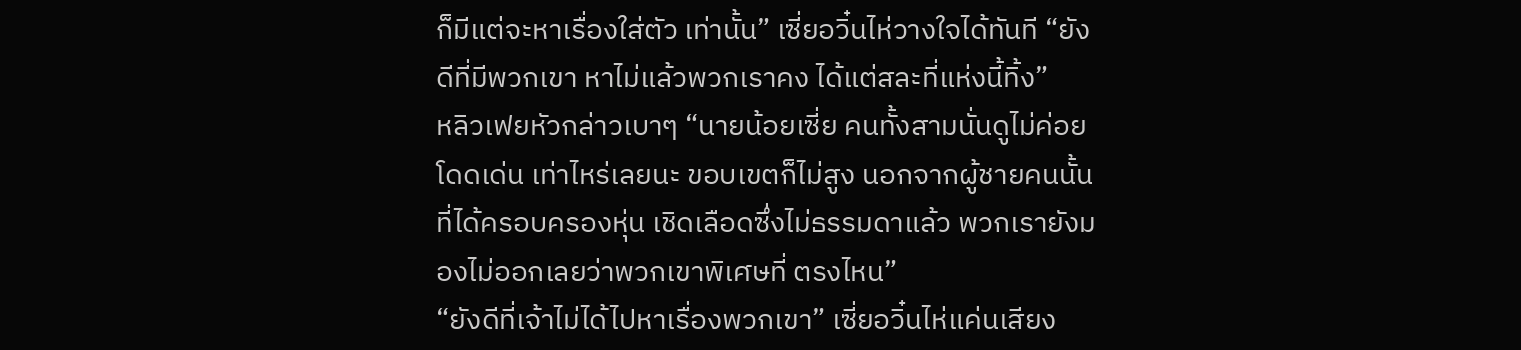ก็มีแต่จะหาเรื่องใส่ตัว เท่านั้น” เซี่ยอวิ๋นไห่วางใจได้ทันที “ยังดีที่มีพวกเขา หาไม่แล้วพวกเราคง ได้แต่สละที่แห่งนี้ทิ้ง”
หลิวเฟยหัวกล่าวเบาๆ “นายน้อยเซี่ย คนทั้งสามนั่นดูไม่ค่อยโดดเด่น เท่าไหร่เลยนะ ขอบเขตก็ไม่สูง นอกจากผู้ชายคนนั้นที่ได้ครอบครองหุ่น เชิดเลือดซึ่งไม่ธรรมดาแล้ว พวกเรายังมองไม่ออกเลยว่าพวกเขาพิเศษที่ ตรงไหน”
“ยังดีที่เจ้าไม่ได้ไปหาเรื่องพวกเขา” เซี่ยอวิ๋นไห่แค่นเสียง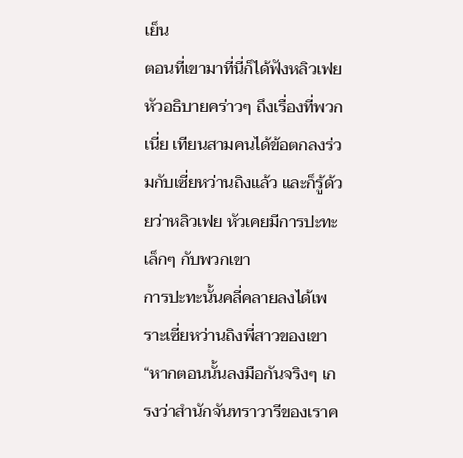เย็น
ตอนที่เขามาที่นี่ก็ได้ฟังหลิวเฟยหัวอธิบายคร่าวๆ ถึงเรื่องที่พวกเนี่ย เทียนสามคนได้ข้อตกลงร่วมกับเซี่ยหว่านถิงแล้ว และก็รู้ด้วยว่าหลิวเฟย หัวเคยมีการปะทะเล็กๆ กับพวกเขา
การปะทะนั้นคลี่คลายลงได้เพราะเซี่ยหว่านถิงพี่สาวของเขา
“หากตอนนั้นลงมือกันจริงๆ เกรงว่าสำนักจันทราวารีของเราค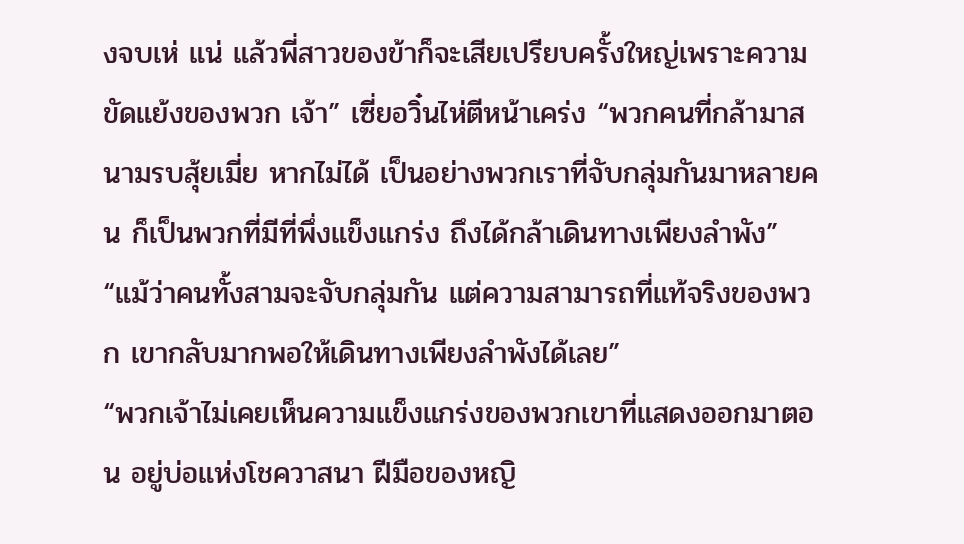งจบเห่ แน่ แล้วพี่สาวของข้าก็จะเสียเปรียบครั้งใหญ่เพราะความขัดแย้งของพวก เจ้า” เซี่ยอวิ๋นไห่ตีหน้าเคร่ง “พวกคนที่กล้ามาสนามรบสุ้ยเมี่ย หากไม่ได้ เป็นอย่างพวกเราที่จับกลุ่มกันมาหลายคน ก็เป็นพวกที่มีที่พึ่งแข็งแกร่ง ถึงได้กล้าเดินทางเพียงลำพัง”
“แม้ว่าคนทั้งสามจะจับกลุ่มกัน แต่ความสามารถที่แท้จริงของพวก เขากลับมากพอให้เดินทางเพียงลำพังได้เลย”
“พวกเจ้าไม่เคยเห็นความแข็งแกร่งของพวกเขาที่แสดงออกมาตอน อยู่บ่อแห่งโชควาสนา ฝีมือของหญิ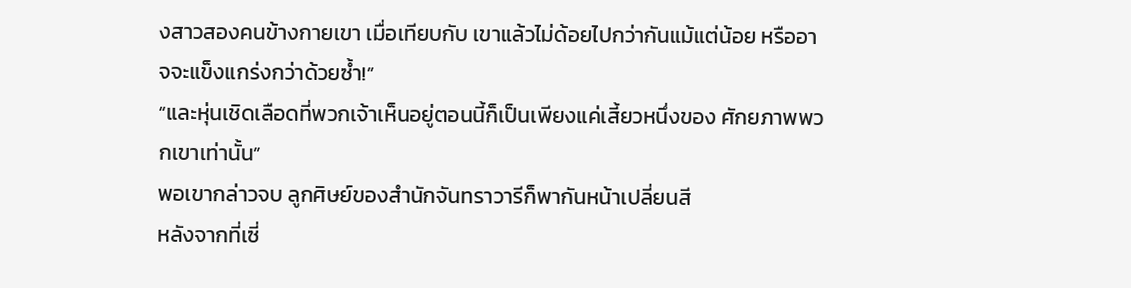งสาวสองคนข้างกายเขา เมื่อเทียบกับ เขาแล้วไม่ด้อยไปกว่ากันแม้แต่น้อย หรืออาจจะแข็งแกร่งกว่าด้วยซ้ำ!”
“และหุ่นเชิดเลือดที่พวกเจ้าเห็นอยู่ตอนนี้ก็เป็นเพียงแค่เสี้ยวหนึ่งของ ศักยภาพพวกเขาเท่านั้น”
พอเขากล่าวจบ ลูกศิษย์ของสำนักจันทราวารีก็พากันหน้าเปลี่ยนสี
หลังจากที่เซี่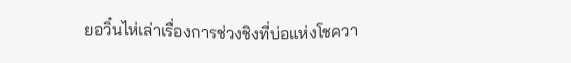ยอวิ๋นไห่เล่าเรื่องการช่วงชิงที่บ่อแห่งโชควา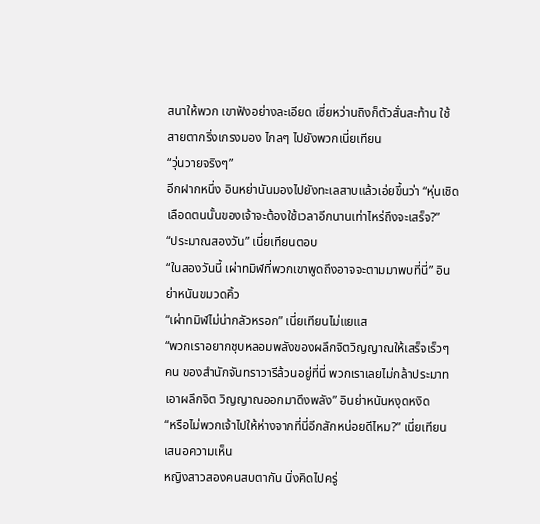สนาให้พวก เขาฟังอย่างละเอียด เซี่ยหว่านถิงก็ตัวสั่นสะท้าน ใช้สายตากริ่งเกรงมอง ไกลๆ ไปยังพวกเนี่ยเทียน
“วุ่นวายจริงๆ”
อีกฝากหนึ่ง อินหย่านันมองไปยังทะเลสาบแล้วเอ่ยขึ้นว่า “หุ่นเชิด เลือดตนนั้นของเจ้าจะต้องใช้เวลาอีกนานเท่าไหร่ถึงจะเสร็จ?”
“ประมาณสองวัน” เนี่ยเทียนตอบ
“ในสองวันนี้ เผ่าทมิฬที่พวกเขาพูดถึงอาจจะตามมาพบที่นี่” อิน ย่าหนันขมวดคิ้ว
“เผ่าทมิฬไม่น่ากลัวหรอก” เนี่ยเทียนไม่แยแส
“พวกเราอยากชุบหลอมพลังของผลึกจิตวิญญาณให้เสร็จเร็วๆ คน ของสำนักจันทราวารีล้วนอยู่ที่นี่ พวกเราเลยไม่กล้าประมาทเอาผลึกจิต วิญญาณออกมาดึงพลัง” อินย่าหนันหงุดหงิด
“หรือไม่พวกเจ้าไปให้ห่างจากที่นี่อีกสักหน่อยดีไหม?” เนี่ยเทียน เสนอความเห็น
หญิงสาวสองคนสบตากัน นิ่งคิดไปครู่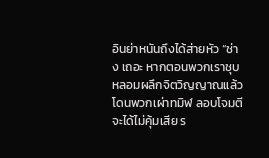อินย่าหนันถึงได้ส่ายหัว “ช่าง เถอะ หากตอนพวกเราชุบหลอมผลึกจิตวิญญาณแล้วโดนพวกเผ่าทมิฬ ลอบโจมตีจะได้ไม่คุ้มเสีย ร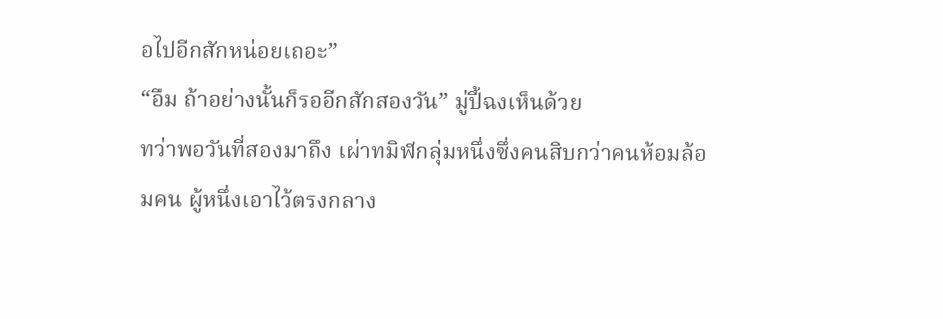อไปอีกสักหน่อยเถอะ”
“อืม ถ้าอย่างนั้นก็รออีกสักสองวัน” มู่ปี้ฉงเห็นด้วย
ทว่าพอวันที่สองมาถึง เผ่าทมิฬกลุ่มหนึ่งซึ่งคนสิบกว่าคนห้อมล้อมคน ผู้หนึ่งเอาไว้ตรงกลาง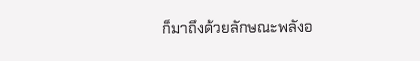ก็มาถึงด้วยลักษณะพลังอ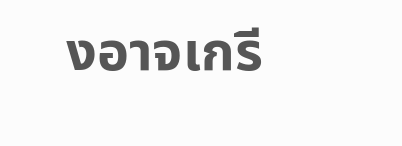งอาจเกรี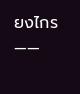ยงไกร
——